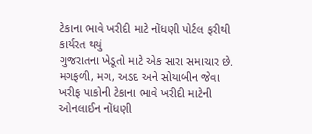ટેકાના ભાવે ખરીદી માટે નોંધણી પોર્ટલ ફરીથી કાર્યરત થયું
ગુજરાતના ખેડૂતો માટે એક સારા સમાચાર છે. મગફળી, મગ, અડદ અને સોયાબીન જેવા ખરીફ પાકોની ટેકાના ભાવે ખરીદી માટેની ઓનલાઈન નોંધણી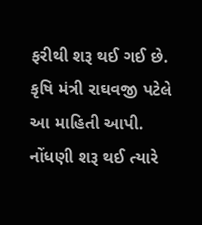ફરીથી શરૂ થઈ ગઈ છે. કૃષિ મંત્રી રાઘવજી પટેલે આ માહિતી આપી.
નોંધણી શરૂ થઈ ત્યારે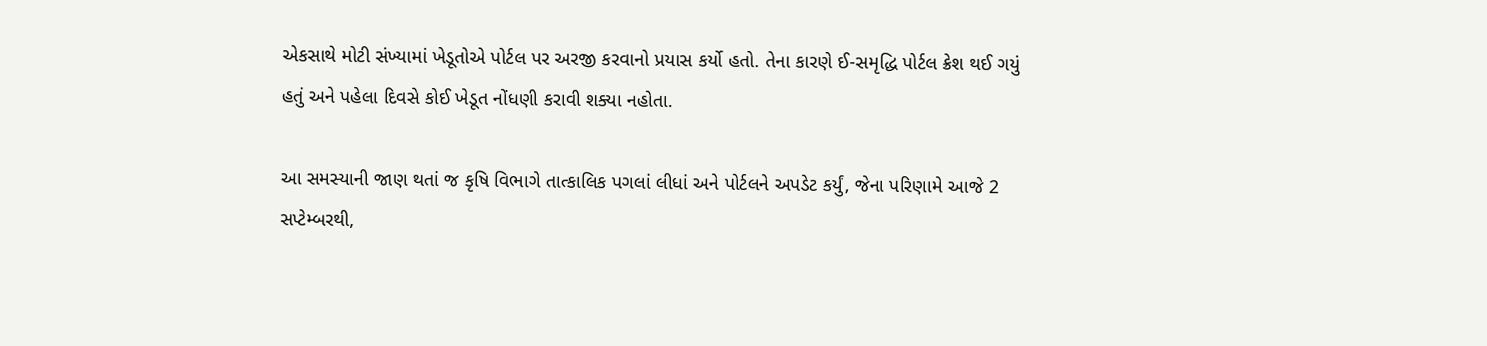એકસાથે મોટી સંખ્યામાં ખેડૂતોએ પોર્ટલ પર અરજી કરવાનો પ્રયાસ કર્યો હતો. તેના કારણે ઈ-સમૃદ્ધિ પોર્ટલ ક્રેશ થઈ ગયું હતું અને પહેલા દિવસે કોઈ ખેડૂત નોંધણી કરાવી શક્યા નહોતા.

આ સમસ્યાની જાણ થતાં જ કૃષિ વિભાગે તાત્કાલિક પગલાં લીધાં અને પોર્ટલને અપડેટ કર્યું, જેના પરિણામે આજે 2 સપ્ટેમ્બરથી,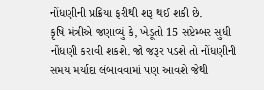નોંધણીની પ્રક્રિયા ફરીથી શરૂ થઈ શકી છે.
કૃષિ મંત્રીએ જણાવ્યું કે, ખેડૂતો 15 સપ્ટેમ્બર સુધી નોંધણી કરાવી શકશે. જો જરૂર પડશે તો નોંધણીની સમય મર્યાદા લંબાવવામાં પણ આવશે જેથી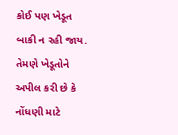કોઈ પણ ખેડૂત બાકી ન રહી જાય.
તેમણે ખેડૂતોને અપીલ કરી છે કે નોંધણી માટે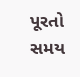પૂરતો સમય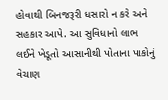હોવાથી બિનજરૂરી ધસારો ન કરે અને સહકાર આપે. આ સુવિધાનો લાભ લઈને ખેડૂતો આસાનીથી પોતાના પાકોનું વેચાણ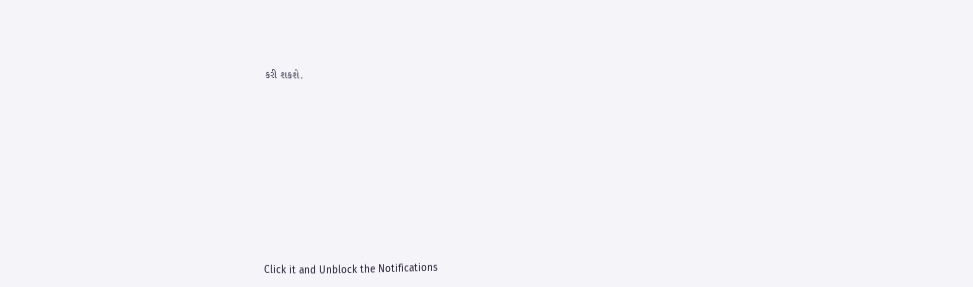કરી શકશે.












Click it and Unblock the Notifications